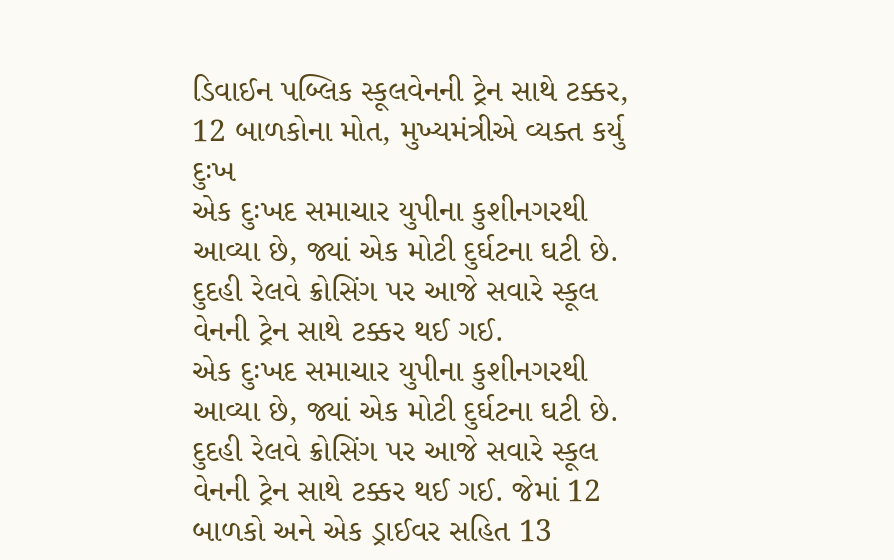ડિવાઈન પબ્લિક સ્કૂલવેનની ટ્રેન સાથે ટક્કર, 12 બાળકોના મોત, મુખ્યમંત્રીએ વ્યક્ત કર્યુ દુઃખ
એક દુઃખદ સમાચાર યુપીના કુશીનગરથી આવ્યા છે, જ્યાં એક મોટી દુર્ઘટના ઘટી છે. દુદહી રેલવે ક્રોસિંગ પર આજે સવારે સ્કૂલ વેનની ટ્રેન સાથે ટક્કર થઈ ગઈ.
એક દુઃખદ સમાચાર યુપીના કુશીનગરથી આવ્યા છે, જ્યાં એક મોટી દુર્ઘટના ઘટી છે. દુદહી રેલવે ક્રોસિંગ પર આજે સવારે સ્કૂલ વેનની ટ્રેન સાથે ટક્કર થઈ ગઈ. જેમાં 12 બાળકો અને એક ડ્રાઈવર સહિત 13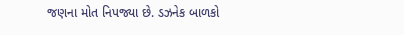જણના મોત નિપજ્યા છે. ડઝનેક બાળકો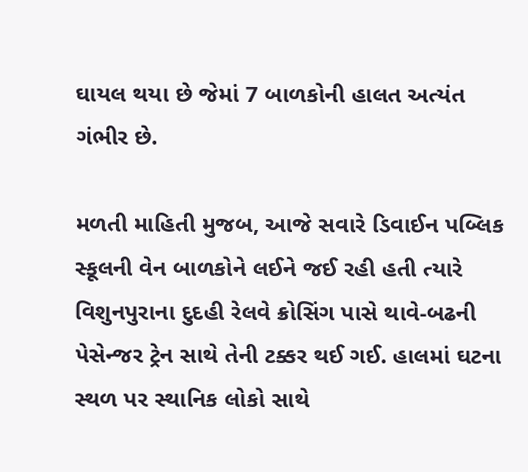ઘાયલ થયા છે જેમાં 7 બાળકોની હાલત અત્યંત ગંભીર છે.

મળતી માહિતી મુજબ, આજે સવારે ડિવાઈન પબ્લિક સ્કૂલની વેન બાળકોને લઈને જઈ રહી હતી ત્યારે વિશુનપુરાના દુદહી રેલવે ક્રોસિંગ પાસે થાવે-બઢની પેસેન્જર ટ્રેન સાથે તેની ટક્કર થઈ ગઈ. હાલમાં ઘટના સ્થળ પર સ્થાનિક લોકો સાથે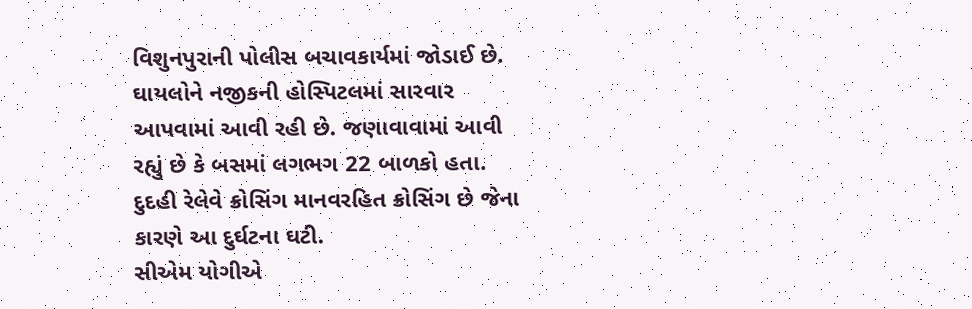વિશુનપુરાની પોલીસ બચાવકાર્યમાં જોડાઈ છે. ઘાયલોને નજીકની હોસ્પિટલમાં સારવાર આપવામાં આવી રહી છે. જણાવાવામાં આવી રહ્યું છે કે બસમાં લગભગ 22 બાળકો હતા. દુદહી રેલેવે ક્રોસિંગ માનવરહિત ક્રોસિંગ છે જેના કારણે આ દુર્ઘટના ઘટી.
સીએમ યોગીએ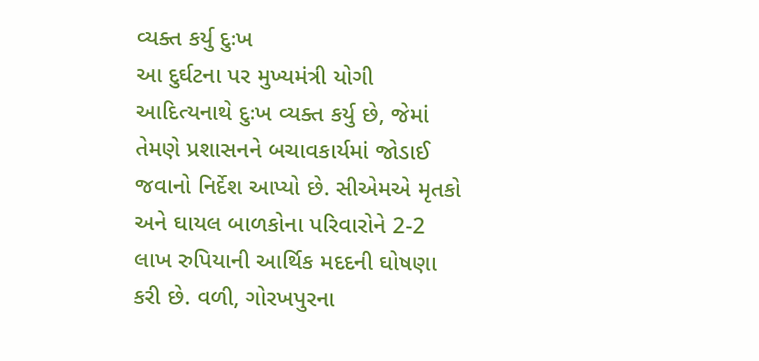વ્યક્ત કર્યુ દુઃખ
આ દુર્ઘટના પર મુખ્યમંત્રી યોગી આદિત્યનાથે દુઃખ વ્યક્ત કર્યુ છે, જેમાં તેમણે પ્રશાસનને બચાવકાર્યમાં જોડાઈ જવાનો નિર્દેશ આપ્યો છે. સીએમએ મૃતકો અને ઘાયલ બાળકોના પરિવારોને 2-2 લાખ રુપિયાની આર્થિક મદદની ઘોષણા કરી છે. વળી, ગોરખપુરના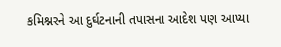કમિશ્નરને આ દુર્ઘટનાની તપાસના આદેશ પણ આપ્યા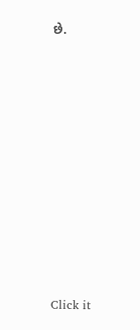છે.












Click it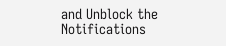and Unblock the Notifications